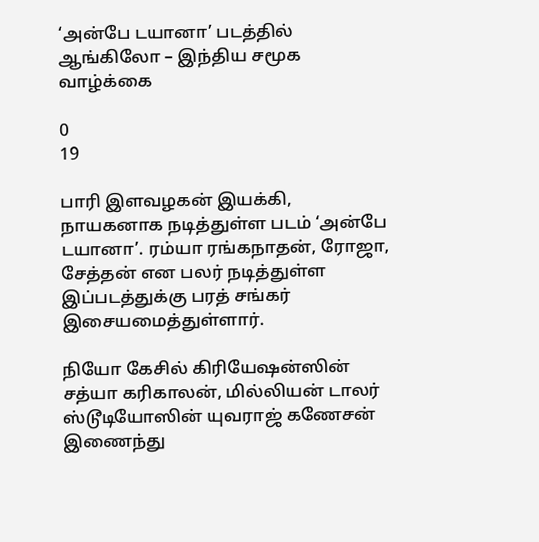‘அன்பே டயானா’ படத்தில் ஆங்கிலோ – இந்திய சமூக வாழ்க்கை

0
19

பாரி இளவழகன் இயக்கி, நாயகனாக நடித்துள்ள படம் ‘அன்பே டயானா’. ரம்யா ரங்கநாதன், ரோஜா, சேத்தன் என பலர் நடித்துள்ள இப்படத்துக்கு பரத் சங்கர் இசையமைத்துள்ளார்.

நியோ கேசில் கிரியேஷன்ஸின் சத்யா கரிகாலன், மில்லியன் டாலர் ஸ்டூடியோஸின் யுவராஜ் கணேசன் இணைந்து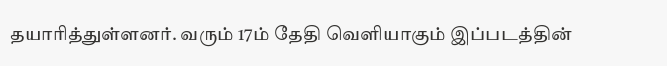தயாரித்துள்ளனர். வரும் 17ம் தேதி வெளியாகும் இப்படத்தின்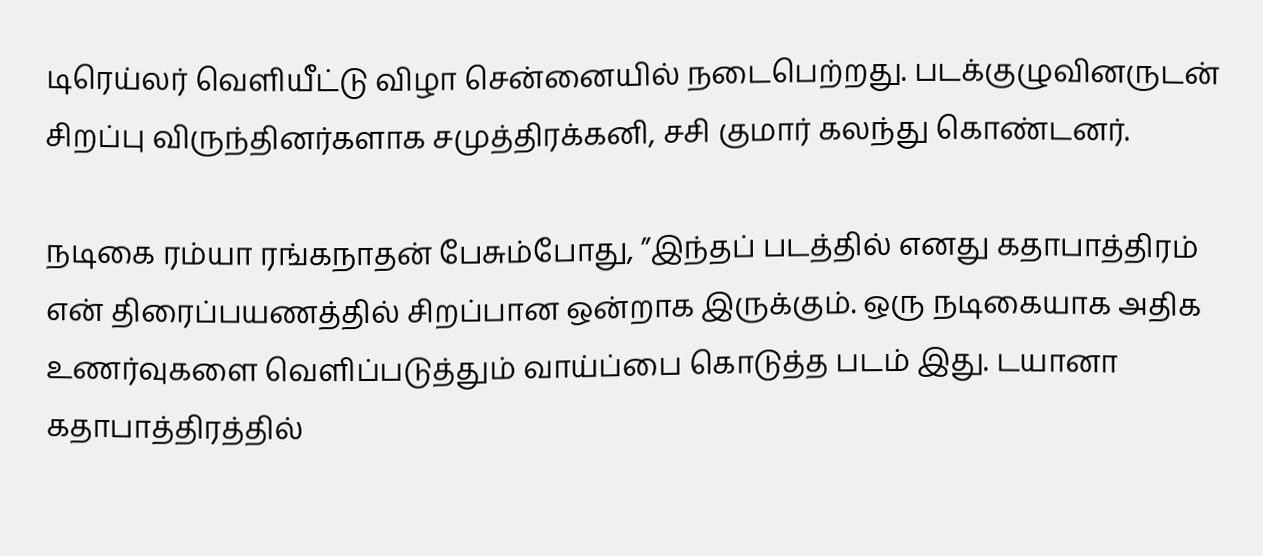டிரெய்லர் வெளியீட்டு விழா சென்னையில் நடைபெற்றது. படக்குழுவினருடன் சிறப்பு விருந்தினர்களாக சமுத்திரக்கனி, சசி குமார் கலந்து கொண்டனர்.

நடிகை ரம்யா ரங்கநாதன் பேசும்போது, ”இந்தப் படத்தில் எனது கதாபாத்திரம் என் திரைப்பயணத்தில் சிறப்பான ஒன்றாக இருக்கும். ஒரு நடிகையாக அதிக உணர்வுகளை வெளிப்படுத்தும் வாய்ப்பை கொடுத்த படம் இது. டயானா கதாபாத்திரத்தில்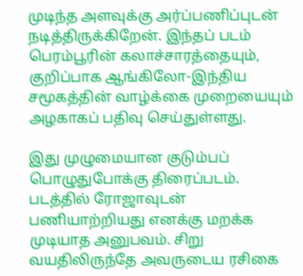முடிந்த அளவுக்கு அர்ப்பணிப்புடன் நடித்திருக்கிறேன். இந்தப் படம் பெரம்பூரின் கலாச்சாரத்தையும், குறிப்பாக ஆங்கிலோ-இந்திய சமூகத்தின் வாழ்க்கை முறையையும் அழகாகப் பதிவு செய்துள்ளது.

இது முழுமையான குடும்பப் பொழுதுபோக்கு திரைப்படம். படத்தில் ரோஜாவுடன் பணியாற்றியது எனக்கு மறக்க முடியாத அனுபவம். சிறு வயதிலிருந்தே அவருடைய ரசிகை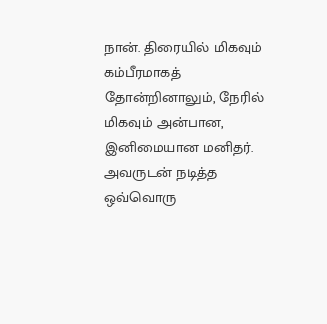நான். திரையில் மிகவும் கம்பீரமாகத் தோன்றினாலும், நேரில் மிகவும் அன்பான, இனிமையான மனிதர். அவருடன் நடித்த ஒவ்வொரு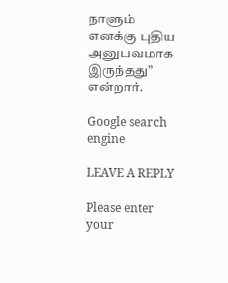நாளும் எனக்கு புதிய அனுபவமாக இருந்தது” என்றார்.

Google search engine

LEAVE A REPLY

Please enter your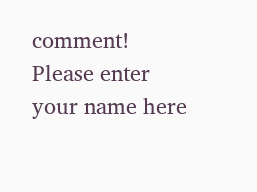comment!
Please enter your name here